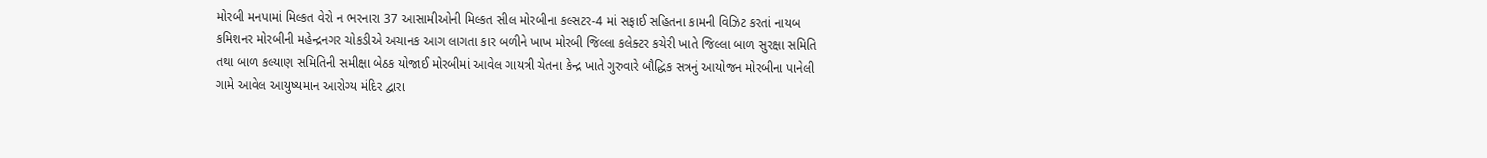મોરબી મનપામાં મિલ્કત વેરો ન ભરનારા 37 આસામીઓની મિલ્કત સીલ મોરબીના કલ્સટર-4 માં સફાઈ સહિતના કામની વિઝિટ કરતાં નાયબ કમિશનર મોરબીની મહેન્દ્રનગર ચોકડીએ અચાનક આગ લાગતા કાર બળીને ખાખ મોરબી જિલ્લા કલેક્ટર કચેરી ખાતે જિલ્લા બાળ સુરક્ષા સમિતિ તથા બાળ કલ્યાણ સમિતિની સમીક્ષા બેઠક યોજાઈ મોરબીમાં આવેલ ગાયત્રી ચેતના કેન્દ્ર ખાતે ગુરુવારે બૌદ્ધિક સત્રનું આયોજન મોરબીના પાનેલી ગામે આવેલ આયુષ્યમાન આરોગ્ય મંદિર દ્વારા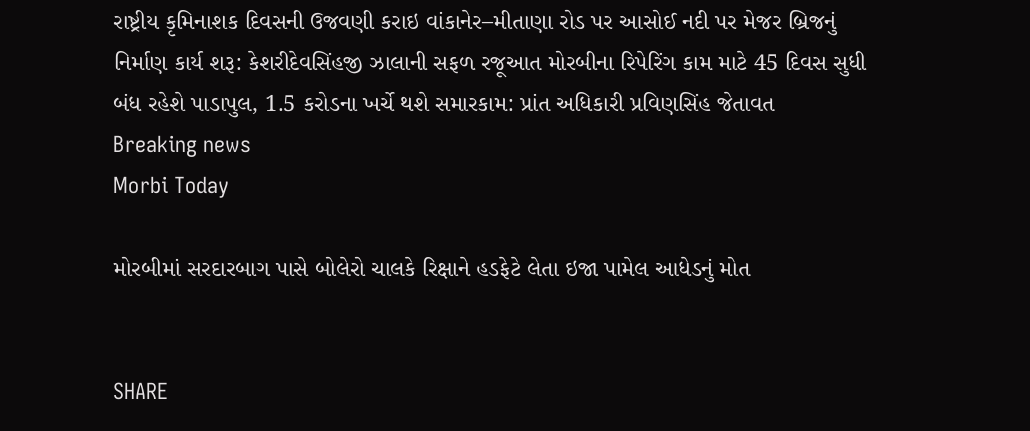રાષ્ટ્રીય કૃમિનાશક દિવસની ઉજવણી કરાઇ વાંકાનેર–મીતાણા રોડ પર આસોઈ નદી પર મેજર બ્રિજનું નિર્માણ કાર્ય શરૂ: કેશરીદેવસિંહજી ઝાલાની સફળ રજૂઆત મોરબીના રિપેરિંગ કામ માટે 45 દિવસ સુધી બંધ રહેશે પાડાપુલ, 1.5 કરોડના ખર્ચે થશે સમારકામ: પ્રાંત અધિકારી પ્રવિણસિંહ જેતાવત
Breaking news
Morbi Today

મોરબીમાં સરદારબાગ પાસે બોલેરો ચાલકે રિક્ષાને હડફેટે લેતા ઇજા પામેલ આધેડનું મોત


SHARE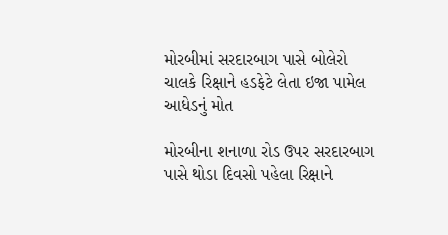મોરબીમાં સરદારબાગ પાસે બોલેરો ચાલકે રિક્ષાને હડફેટે લેતા ઇજા પામેલ આધેડનું મોત

મોરબીના શનાળા રોડ ઉપર સરદારબાગ પાસે થોડા દિવસો પહેલા રિક્ષાને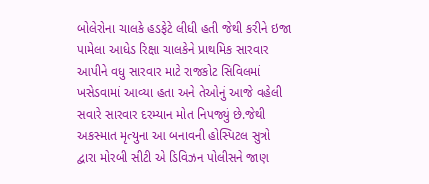બોલેરોના ચાલકે હડફેટે લીધી હતી જેથી કરીને ઇજા પામેલા આધેડ રિક્ષા ચાલકેને પ્રાથમિક સારવાર આપીને વધુ સારવાર માટે રાજકોટ સિવિલમાં ખસેડવામાં આવ્યા હતા અને તેઓનું આજે વહેલી સવારે સારવાર દરમ્યાન મોત નિપજ્યું છે.જેથી અકસ્માત મૃત્યુના આ બનાવની હોસ્પિટલ સુત્રો દ્વારા મોરબી સીટી એ ડિવિઝન પોલીસને જાણ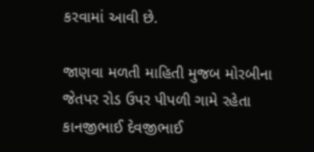કરવામાં આવી છે.

જાણવા મળતી માહિતી મુજબ મોરબીના જેતપર રોડ ઉપર પીપળી ગામે રહેતા કાનજીભાઈ દેવજીભાઈ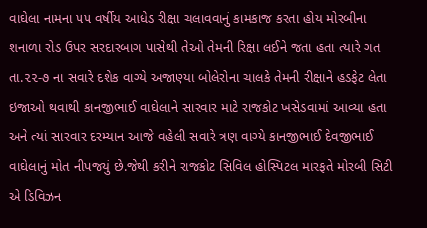વાઘેલા નામના ૫૫ વર્ષીય આધેડ રીક્ષા ચલાવવાનું કામકાજ કરતા હોય મોરબીના શનાળા રોડ ઉપર સરદારબાગ પાસેથી તેઓ તેમની રિક્ષા લઈને જતા હતા ત્યારે ગત તા.૨૨-૭ ના સવારે દશેક વાગ્યે અજાણ્યા બોલેરોના ચાલકે તેમની રીક્ષાને હડફેટ લેતા ઇજાઓ થવાથી કાનજીભાઈ વાઘેલાને સારવાર માટે રાજકોટ ખસેડવામાં આવ્યા હતા અને ત્યાં સારવાર દરમ્યાન આજે વહેલી સવારે ત્રણ વાગ્યે કાનજીભાઈ દેવજીભાઈ વાઘેલાનું મોત નીપજયું છે.જેથી કરીને રાજકોટ સિવિલ હોસ્પિટલ મારફતે મોરબી સિટી એ ડિવિઝન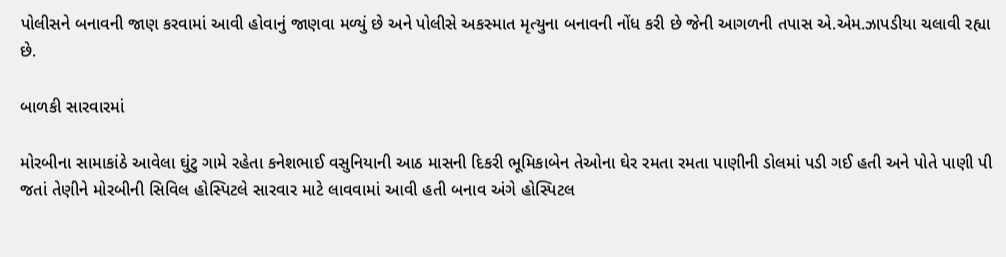પોલીસને બનાવની જાણ કરવામાં આવી હોવાનું જાણવા મળ્યું છે અને પોલીસે અકસ્માત મૃત્યુના બનાવની નોંધ કરી છે જેની આગળની તપાસ એ.એમ.ઝાપડીયા ચલાવી રહ્યા છે.

બાળકી સારવારમાં

મોરબીના સામાકાંઠે આવેલા ઘુંટુ ગામે રહેતા કનેશભાઈ વસુનિયાની આઠ માસની દિકરી ભૂમિકાબેન તેઓના ઘેર રમતા રમતા પાણીની ડોલમાં પડી ગઈ હતી અને પોતે પાણી પી જતાં તેણીને મોરબીની સિવિલ હોસ્પિટલે સારવાર માટે લાવવામાં આવી હતી બનાવ અંગે હોસ્પિટલ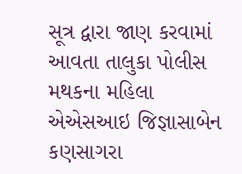સૂત્ર દ્વારા જાણ કરવામાં આવતા તાલુકા પોલીસ મથકના મહિલા એએસઆઇ જિજ્ઞાસાબેન કણસાગરા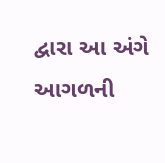દ્વારા આ અંગે આગળની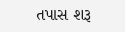તપાસ શરૂ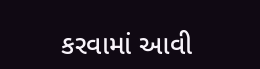કરવામાં આવી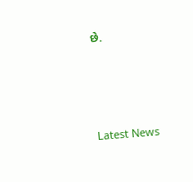છે.






Latest News